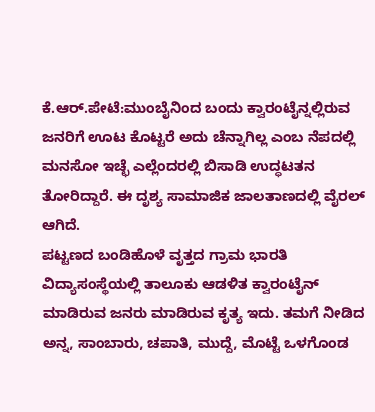ಕೆ.ಆರ್.ಪೇಟೆ:ಮುಂಬೈನಿಂದ ಬಂದು ಕ್ವಾರಂಟೈನ್ನಲ್ಲಿರುವ ಜನರಿಗೆ ಊಟ ಕೊಟ್ಟರೆ ಅದು ಚೆನ್ನಾಗಿಲ್ಲ ಎಂಬ ನೆಪದಲ್ಲಿ ಮನಸೋ ಇಚ್ಛೆ ಎಲ್ಲೆಂದರಲ್ಲಿ ಬಿಸಾಡಿ ಉದ್ಧಟತನ ತೋರಿದ್ದಾರೆ. ಈ ದೃಶ್ಯ ಸಾಮಾಜಿಕ ಜಾಲತಾಣದಲ್ಲಿ ವೈರಲ್ ಆಗಿದೆ.
ಪಟ್ಟಣದ ಬಂಡಿಹೊಳೆ ವೃತ್ತದ ಗ್ರಾಮ ಭಾರತಿ ವಿದ್ಯಾಸಂಸ್ಥೆಯಲ್ಲಿ ತಾಲೂಕು ಆಡಳಿತ ಕ್ವಾರಂಟೈನ್ ಮಾಡಿರುವ ಜನರು ಮಾಡಿರುವ ಕೃತ್ಯ ಇದು. ತಮಗೆ ನೀಡಿದ ಅನ್ನ, ಸಾಂಬಾರು, ಚಪಾತಿ, ಮುದ್ದೆ, ಮೊಟ್ಟೆ ಒಳಗೊಂಡ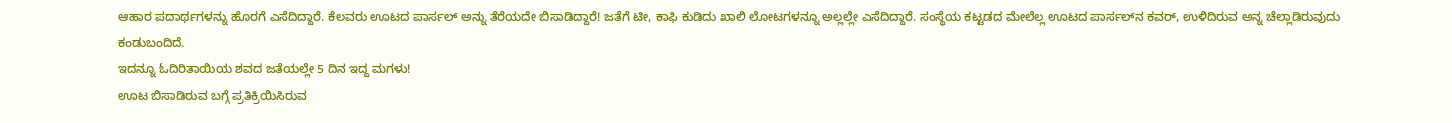ಆಹಾರ ಪದಾರ್ಥಗಳನ್ನು ಹೊರಗೆ ಎಸೆದಿದ್ದಾರೆ. ಕೆಲವರು ಊಟದ ಪಾರ್ಸಲ್ ಅನ್ನು ತೆರೆಯದೇ ಬಿಸಾಡಿದ್ದಾರೆ! ಜತೆಗೆ ಟೀ, ಕಾಫಿ ಕುಡಿದು ಖಾಲಿ ಲೋಟಗಳನ್ನೂ ಅಲ್ಲಲ್ಲೇ ಎಸೆದಿದ್ದಾರೆ. ಸಂಸ್ಥೆಯ ಕಟ್ಟಡದ ಮೇಲೆಲ್ಲ ಊಟದ ಪಾರ್ಸಲ್‌ನ ಕವರ್, ಉಳಿದಿರುವ ಅನ್ನ ಚೆಲ್ಲಾಡಿರುವುದು ಕಂಡುಬಂದಿದೆ.
ಇದನ್ನೂ ಓದಿರಿತಾಯಿಯ ಶವದ ಜತೆಯಲ್ಲೇ 5 ದಿನ ಇದ್ದ ಮಗಳು!
ಊಟ ಬಿಸಾಡಿರುವ ಬಗ್ಗೆ ಪ್ರತಿಕ್ರಿಯಿಸಿರುವ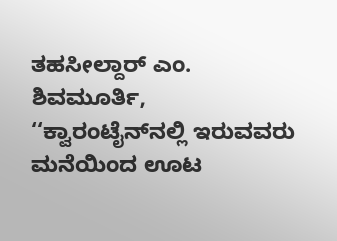ತಹಸೀಲ್ದಾರ್ ಎಂ. ಶಿವಮೂರ್ತಿ, ‘‘ಕ್ವಾರಂಟೈನ್‌ನಲ್ಲಿ ಇರುವವರು ಮನೆಯಿಂದ ಊಟ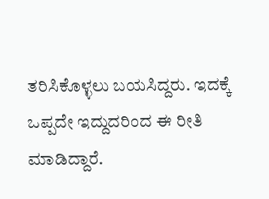ತರಿಸಿಕೊಳ್ಳಲು ಬಯಸಿದ್ದರು. ಇದಕ್ಕೆ ಒಪ್ಪದೇ ಇದ್ದುದರಿಂದ ಈ ರೀತಿ ಮಾಡಿದ್ದಾರೆ.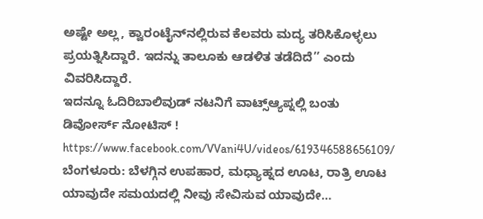ಅಷ್ಟೇ ಅಲ್ಲ, ಕ್ವಾರಂಟೈನ್‌ನಲ್ಲಿರುವ ಕೆಲವರು ಮದ್ಯ ತರಿಸಿಕೊಳ್ಳಲು ಪ್ರಯತ್ನಿಸಿದ್ದಾರೆ. ಇದನ್ನು ತಾಲೂಕು ಆಡಳಿತ ತಡೆದಿದೆ’’ ಎಂದು ವಿವರಿಸಿದ್ದಾರೆ.
ಇದನ್ನೂ ಓದಿರಿಬಾಲಿವುಡ್ ನಟನಿಗೆ ವಾಟ್ಸ್ಆ್ಯಪ್ನಲ್ಲಿ ಬಂತು ಡಿವೋರ್ಸ್ ನೋಟಿಸ್ !
https://www.facebook.com/VVani4U/videos/619346588656109/
ಬೆಂಗಳೂರು: ಬೆಳಗ್ಗಿನ ಉಪಹಾರ, ಮಧ್ಯಾಹ್ನದ ಊಟ, ರಾತ್ರಿ ಊಟ ಯಾವುದೇ ಸಮಯದಲ್ಲಿ ನೀವು ಸೇವಿಸುವ ಯಾವುದೇ…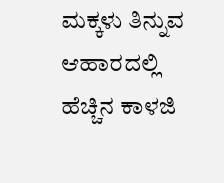ಮಕ್ಕಳು ತಿನ್ನುವ ಆಹಾರದಲ್ಲಿ ಹೆಚ್ಚಿನ ಕಾಳಜಿ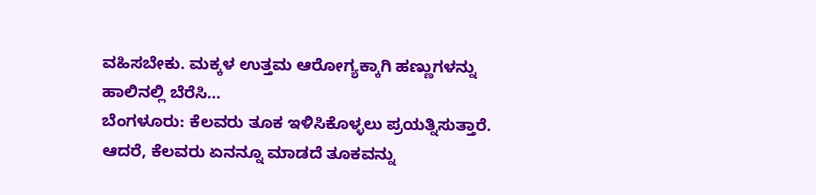ವಹಿಸಬೇಕು. ಮಕ್ಕಳ ಉತ್ತಮ ಆರೋಗ್ಯಕ್ಕಾಗಿ ಹಣ್ಣುಗಳನ್ನು ಹಾಲಿನಲ್ಲಿ ಬೆರೆಸಿ…
ಬೆಂಗಳೂರು: ಕೆಲವರು ತೂಕ ಇಳಿಸಿಕೊಳ್ಳಲು ಪ್ರಯತ್ನಿಸುತ್ತಾರೆ. ಆದರೆ, ಕೆಲವರು ಏನನ್ನೂ ಮಾಡದೆ ತೂಕವನ್ನು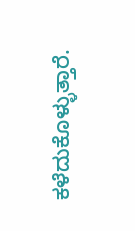ಕಳೆದುಕೊಳ್ಳುತ್ತಾರೆ.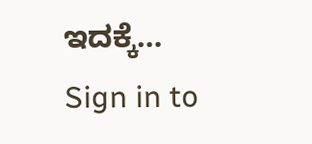ಇದಕ್ಕೆ…
Sign in to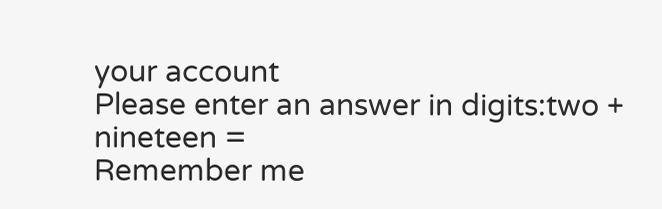your account
Please enter an answer in digits:two + nineteen =
Remember me